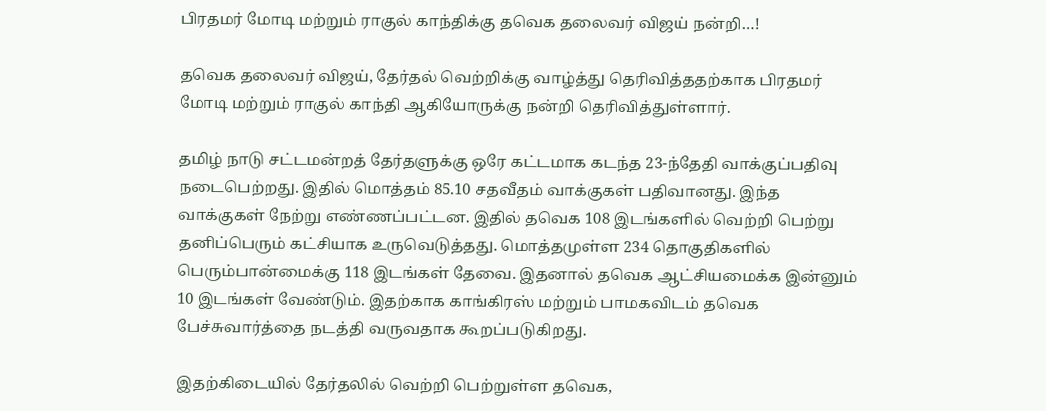பிரதமர் மோடி மற்றும் ராகுல் காந்திக்கு தவெக தலைவர் விஜய் நன்றி…!

தவெக தலைவர் விஜய், தேர்தல் வெற்றிக்கு வாழ்த்து தெரிவித்ததற்காக பிரதமர் மோடி மற்றும் ராகுல் காந்தி ஆகியோருக்கு நன்றி தெரிவித்துள்ளார்.

தமிழ் நாடு சட்டமன்றத் தேர்தளுக்கு ஒரே கட்டமாக கடந்த 23-ந்தேதி வாக்குப்பதிவு நடைபெற்றது. இதில் மொத்தம் 85.10 சதவீதம் வாக்குகள் பதிவானது. இந்த வாக்குகள் நேற்று எண்ணப்பட்டன. இதில் தவெக 108 இடங்களில் வெற்றி பெற்று தனிப்பெரும் கட்சியாக உருவெடுத்தது. மொத்தமுள்ள 234 தொகுதிகளில் பெரும்பான்மைக்கு 118 இடங்கள் தேவை. இதனால் தவெக ஆட்சியமைக்க இன்னும் 10 இடங்கள் வேண்டும். இதற்காக காங்கிரஸ் மற்றும் பாமகவிடம் தவெக பேச்சுவார்த்தை நடத்தி வருவதாக கூறப்படுகிறது.

இதற்கிடையில் தேர்தலில் வெற்றி பெற்றுள்ள தவெக,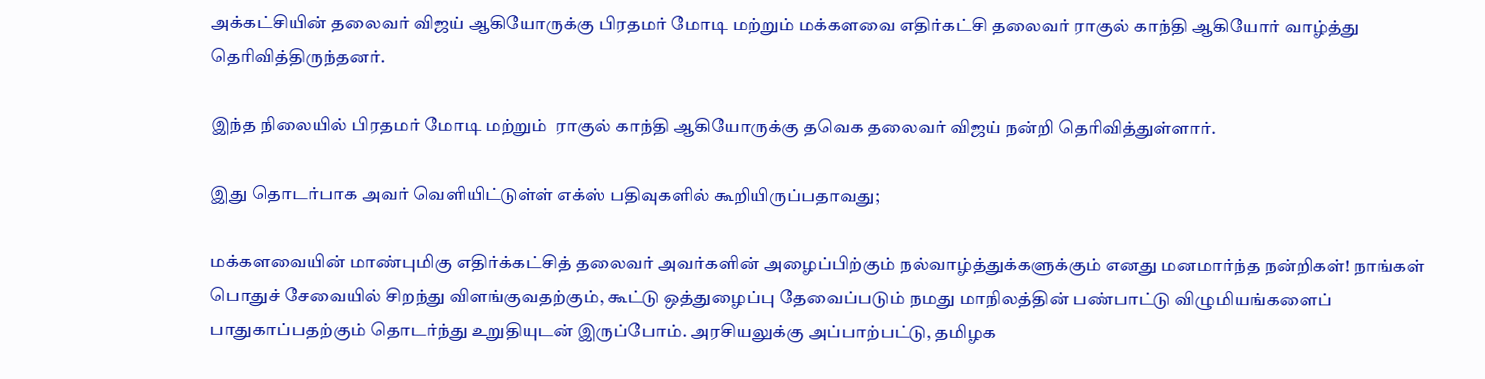அக்கட்சியின் தலைவர் விஜய் ஆகியோருக்கு பிரதமர் மோடி மற்றும் மக்களவை எதிர்கட்சி தலைவர் ராகுல் காந்தி ஆகியோர் வாழ்த்து தெரிவித்திருந்தனர்.

இந்த நிலையில் பிரதமர் மோடி மற்றும்  ராகுல் காந்தி ஆகியோருக்கு தவெக தலைவர் விஜய் நன்றி தெரிவித்துள்ளார்.

இது தொடர்பாக அவர் வெளியிட்டுள்ள் எக்ஸ் பதிவுகளில் கூறியிருப்பதாவது;

மக்களவையின் மாண்புமிகு எதிர்க்கட்சித் தலைவர் அவர்களின் அழைப்பிற்கும் நல்வாழ்த்துக்களுக்கும் எனது மனமார்ந்த நன்றிகள்! நாங்கள் பொதுச் சேவையில் சிறந்து விளங்குவதற்கும், கூட்டு ஒத்துழைப்பு தேவைப்படும் நமது மாநிலத்தின் பண்பாட்டு விழுமியங்களைப் பாதுகாப்பதற்கும் தொடர்ந்து உறுதியுடன் இருப்போம். அரசியலுக்கு அப்பாற்பட்டு, தமிழக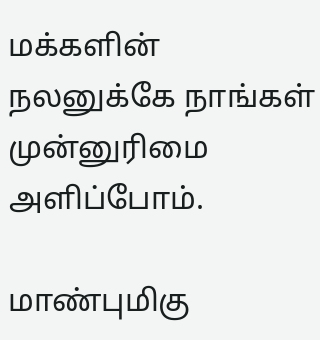மக்களின் நலனுக்கே நாங்கள் முன்னுரிமை அளிப்போம்.

மாண்புமிகு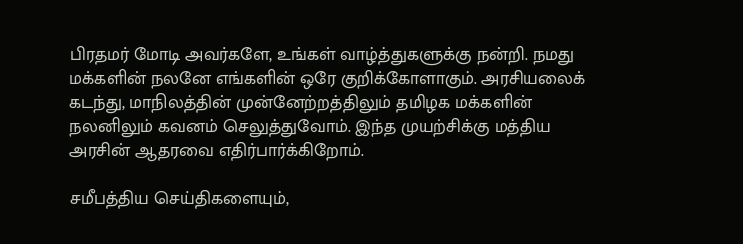பிரதமர் மோடி அவர்களே, உங்கள் வாழ்த்துகளுக்கு நன்றி. நமது மக்களின் நலனே எங்களின் ஒரே குறிக்கோளாகும். அரசியலைக் கடந்து, மாநிலத்தின் முன்னேற்றத்திலும் தமிழக மக்களின் நலனிலும் கவனம் செலுத்துவோம். இந்த முயற்சிக்கு மத்திய அரசின் ஆதரவை எதிர்பார்க்கிறோம்.

சமீபத்திய செய்திகளையும்,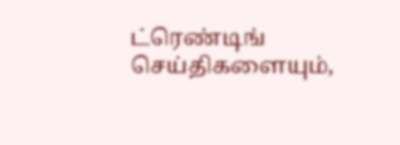ட்ரெண்டிங் செய்திகளையும்,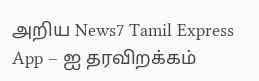அறிய News7 Tamil Express App – ஐ தரவிறக்கம்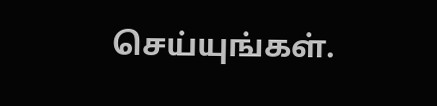செய்யுங்கள்.